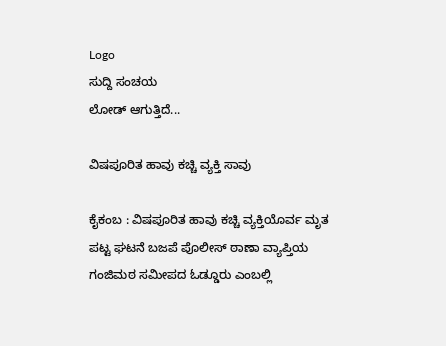Logo
ಸುದ್ದಿ ಸಂಚಯ
ಲೋಡ್ ಆಗುತ್ತಿದೆ...

ವಿಷಪೂರಿತ ಹಾವು ಕಚ್ಚಿ ವ್ಯಕ್ತಿ ಸಾವು

ಕೈಕಂಬ : ವಿಷಪೂರಿತ ಹಾವು ಕಚ್ಚಿ ವ್ಯಕ್ತಿಯೊರ್ವ ಮೃತ ಪಟ್ಟ ಘಟನೆ ಬಜಪೆ ಪೊಲೀಸ್ ಠಾಣಾ ವ್ಯಾಪ್ತಿಯ ಗಂಜಿಮಠ ಸಮೀಪದ ಓಡ್ಡೂರು ಎಂಬಲ್ಲಿ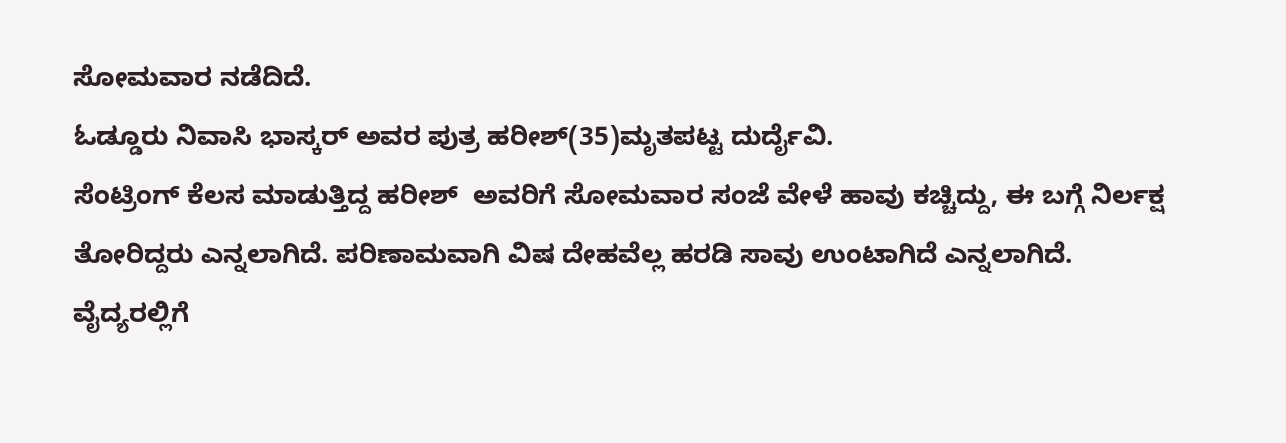ಸೋಮವಾರ ನಡೆದಿದೆ.
ಓಡ್ಡೂರು ನಿವಾಸಿ ಭಾಸ್ಕರ್ ಅವರ ಪುತ್ರ ಹರೀಶ್(35)ಮೃತಪಟ್ಟ ದುರ್ದೈವಿ.
ಸೆಂಟ್ರಿಂಗ್ ಕೆಲಸ ಮಾಡುತ್ತಿದ್ದ ಹರೀಶ್  ಅವರಿಗೆ ಸೋಮವಾರ ಸಂಜೆ ವೇಳೆ ಹಾವು ಕಚ್ಚಿದ್ದು, ಈ ಬಗ್ಗೆ ನಿರ್ಲಕ್ಷ ತೋರಿದ್ದರು ಎನ್ನಲಾಗಿದೆ. ಪರಿಣಾಮವಾಗಿ ವಿಷ ದೇಹವೆಲ್ಲ ಹರಡಿ ಸಾವು ಉಂಟಾಗಿದೆ ಎನ್ನಲಾಗಿದೆ. ವೈದ್ಯರಲ್ಲಿಗೆ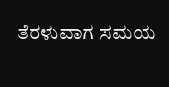ತೆರಳುವಾಗ ಸಮಯ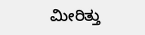ಮೀರಿತ್ತು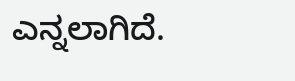ಎನ್ನಲಾಗಿದೆ.